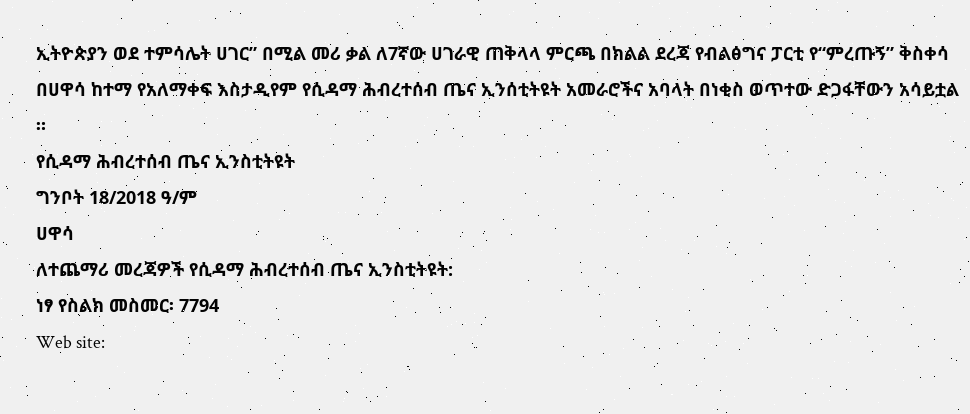ኢትዮጵያን ወደ ተምሳሌት ሀገር” በሚል መሪ ቃል ለ7ኛው ሀገራዊ ጠቅላላ ምርጫ በክልል ደረጃ የብልፅግና ፓርቲ የ“ምረጡኝ” ቅስቀሳ በሀዋሳ ከተማ የአለማቀፍ እስታዲየም የሲዳማ ሕብረተሰብ ጤና ኢንሰቲትዩት አመራሮችና አባላት በነቂስ ወጥተው ድጋፋቸውን አሳይቷል ።
የሲዳማ ሕብረተሰብ ጤና ኢንስቲትዩት
ግንቦት 18/2018 ዓ/ም
ሀዋሳ
ለተጨማሪ መረጃዎች የሲዳማ ሕብረተሰብ ጤና ኢንስቲትዩት:
ነፃ የስልክ መስመር፡ 7794
Web site: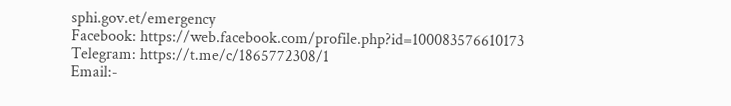sphi.gov.et/emergency
Facebook: https://web.facebook.com/profile.php?id=100083576610173
Telegram: https://t.me/c/1865772308/1
Email:-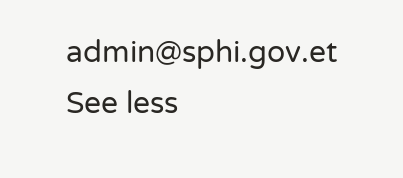admin@sphi.gov.et
See less